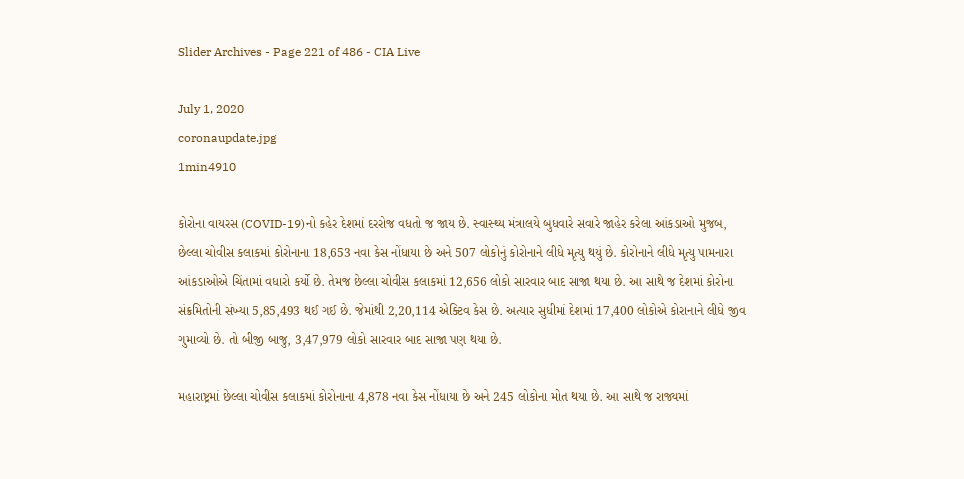Slider Archives - Page 221 of 486 - CIA Live

July 1, 2020
coronaupdate.jpg
1min4910

કોરોના વાયરસ (COVID-19)નો કહેર દેશમાં દરરોજ વધતો જ જાય છે. સ્વાસ્થ્ય મંત્રાલયે બુધવારે સવારે જાહેર કરેલા આંકડાઓ મુજબ, છેલ્લા ચોવીસ કલાકમાં કોરોનાના 18,653 નવા કેસ નોંધાયા છે અને 507 લોકોનું કોરોનાને લીધે મૃત્યુ થયું છે. કોરોનાને લીધે મૃત્યુ પામનારા આંકડાઓએ ચિંતામાં વધારો કર્યો છે. તેમજ છેલ્લા ચોવીસ કલાકમાં 12,656 લોકો સારવાર બાદ સાજા થયા છે. આ સાથે જ દેશમાં કોરોના સંક્રમિતોની સંખ્યા 5,85,493 થઈ ગઈ છે. જેમાંથી 2,20,114 એક્ટિવ કેસ છે. અત્યાર સુધીમાં દેશમાં 17,400 લોકોએ કોરાનાને લીધે જીવ ગુમાવ્યો છે. તો બીજી બાજુ, 3,47,979 લોકો સારવાર બાદ સાજા પણ થયા છે.

મહારાષ્ટ્રમાં છેલ્લા ચોવીસ કલાકમાં કોરોનાના 4,878 નવા કેસ નોંધાયા છે અને 245 લોકોના મોત થયા છે. આ સાથે જ રાજ્યમાં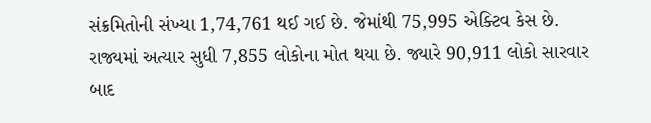સંક્રમિતોની સંખ્યા 1,74,761 થઈ ગઈ છે. જેમાંથી 75,995 એક્ટિવ કેસ છે. રાજ્યમાં અત્યાર સુધી 7,855 લોકોના મોત થયા છે. જ્યારે 90,911 લોકો સારવાર બાદ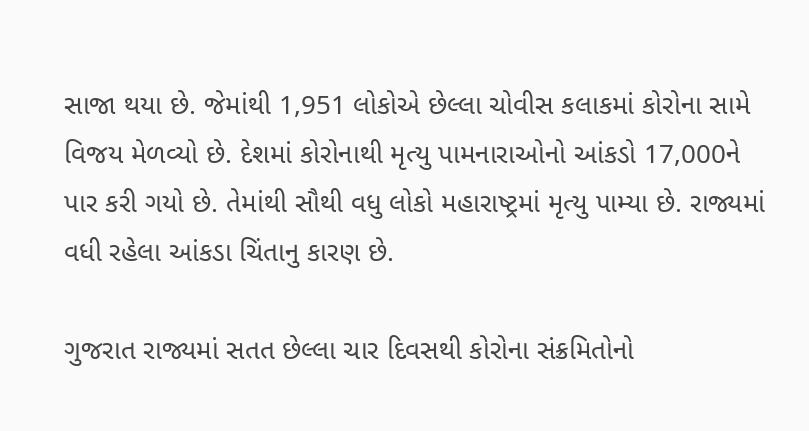સાજા થયા છે. જેમાંથી 1,951 લોકોએ છેલ્લા ચોવીસ કલાકમાં કોરોના સામે વિજય મેળવ્યો છે. દેશમાં કોરોનાથી મૃત્યુ પામનારાઓનો આંકડો 17,000ને પાર કરી ગયો છે. તેમાંથી સૌથી વધુ લોકો મહારાષ્ટ્રમાં મૃત્યુ પામ્યા છે. રાજ્યમાં વધી રહેલા આંકડા ચિંતાનુ કારણ છે.

ગુજરાત રાજ્યમાં સતત છેલ્લા ચાર દિવસથી કોરોના સંક્રમિતોનો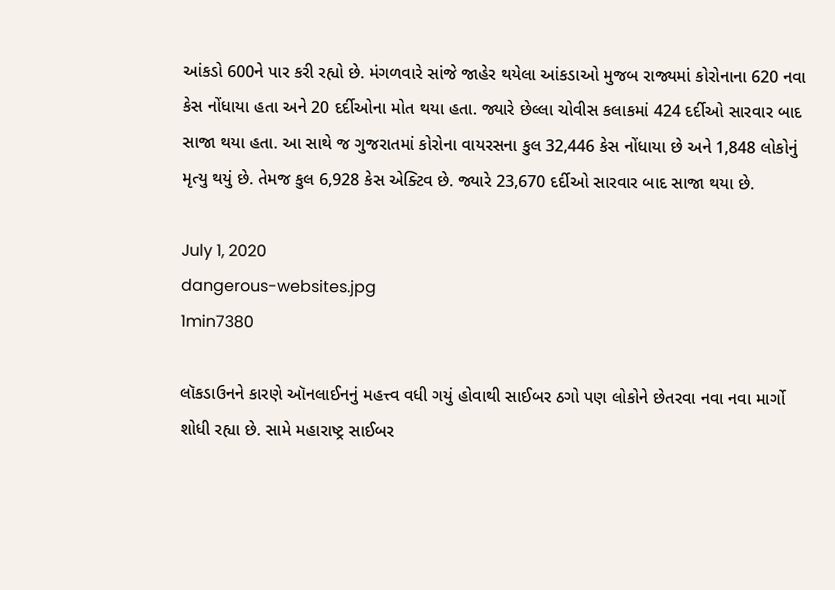આંકડો 600ને પાર કરી રહ્યો છે. મંગળવારે સાંજે જાહેર થયેલા આંકડાઓ મુજબ રાજ્યમાં કોરોનાના 620 નવા કેસ નોંધાયા હતા અને 20 દર્દીઓના મોત થયા હતા. જ્યારે છેલ્લા ચોવીસ કલાકમાં 424 દર્દીઓ સારવાર બાદ સાજા થયા હતા. આ સાથે જ ગુજરાતમાં કોરોના વાયરસના કુલ 32,446 કેસ નોંધાયા છે અને 1,848 લોકોનું મૃત્યુ થયું છે. તેમજ કુલ 6,928 કેસ એક્ટિવ છે. જ્યારે 23,670 દર્દીઓ સારવાર બાદ સાજા થયા છે.

July 1, 2020
dangerous-websites.jpg
1min7380

લૉકડાઉનને કારણે ઑનલાઈનનું મહત્ત્વ વધી ગયું હોવાથી સાઈબર ઠગો પણ લોકોને છેતરવા નવા નવા માર્ગો શોધી રહ્યા છે. સામે મહારાષ્ટ્ર સાઈબર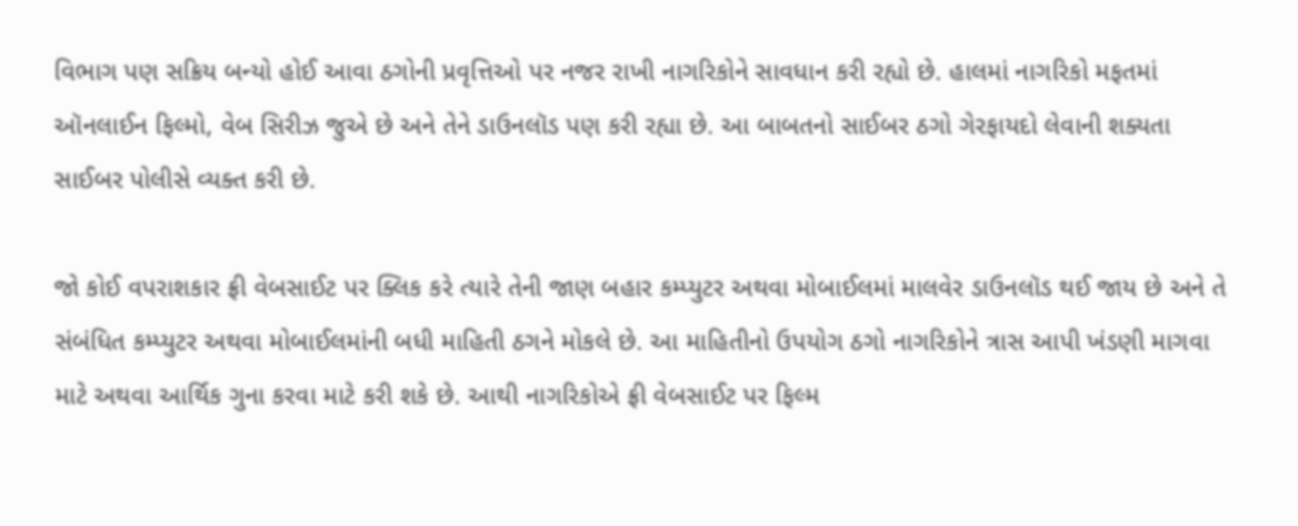વિભાગ પણ સક્રિય બન્યો હોઈ આવા ઠગોની પ્રવૃત્તિઓ પર નજર રાખી નાગરિકોને સાવધાન કરી રહ્યો છે. હાલમાં નાગરિકો મફતમાં ઑનલાઈન ફિલ્મો, વેબ સિરીઝ જુએ છે અને તેને ડાઉનલૉડ પણ કરી રહ્યા છે. આ બાબતનો સાઈબર ઠગો ગેરફાયદો લેવાની શક્યતા સાઈબર પોલીસે વ્યક્ત કરી છે.

જો કોઈ વપરાશકાર ફ્રી વેબસાઈટ પર ક્લિક કરે ત્યારે તેની જાણ બહાર કમ્પ્યુટર અથવા મોબાઈલમાં માલવેર ડાઉનલૉડ થઈ જાય છે અને તે સંબંધિત કમ્પ્યુટર અથવા મોબાઈલમાંની બધી માહિતી ઠગને મોકલે છે. આ માહિતીનો ઉપયોગ ઠગો નાગરિકોને ત્રાસ આપી ખંડણી માગવા માટે અથવા આર્થિક ગુના કરવા માટે કરી શકે છે. આથી નાગરિકોએ ફ્રી વેબસાઈટ પર ફિલ્મ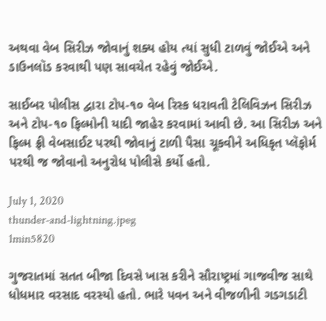અથવા વેબ સિરીઝ જોવાનું શક્ય હોય ત્યાં સુધી ટાળવું જોઈએ અને ડાઉનલૉડ કરવાથી પણ સાવચેત રહેવું જોઈએ.

સાઈબર પોલીસ દ્વારા ટોપ-૧૦ વેબ રિસ્ક ધરાવતી ટેલિવિઝન સિરીઝ અને ટોપ-૧૦ ફિલ્મોની યાદી જાહેર કરવામાં આવી છે. આ સિરીઝ અને ફિલ્મ ફ્રી વેબસાઈટ પરથી જોવાનું ટાળી પૈસા ચૂકવીને અધિકૃત પ્લૅફોર્મ પરથી જ જોવાનો અનુરોધ પોલીસે કર્યો હતો.

July 1, 2020
thunder-and-lightning.jpeg
1min5820

ગુજરાતમાં સતત બીજા દિવસે ખાસ કરીને સૌરાષ્ટ્રમાં ગાજવીજ સાથે ધોધમાર વરસાદ વરસ્યો હતો. ભારે પવન અને વીજળીની ગડગડાટી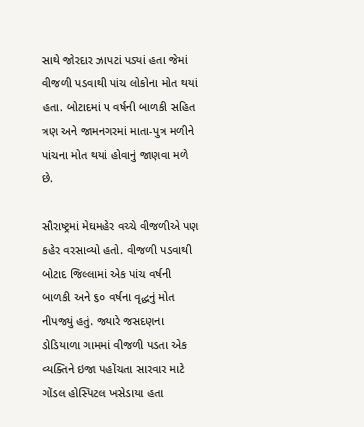સાથે જોરદાર ઝાપટાં પડ્યાં હતા જેમાં વીજળી પડવાથી પાંચ લોકોના મોત થયાં હતા. બોટાદમાં ૫ વર્ષની બાળકી સહિત ત્રણ અને જામનગરમાં માતા-પુત્ર મળીને પાંચના મોત થયાં હોવાનું જાણવા મળે છે.

સૌરાષ્ટ્રમાં મેઘમહેર વચ્ચે વીજળીએ પણ કહેર વરસાવ્યો હતો. વીજળી પડવાથી બોટાદ જિલ્લામાં એક પાંચ વર્ષની બાળકી અને ૬૦ વર્ષના વૃદ્ધનું મોત નીપજ્યું હતું. જ્યારે જસદણના ડોડિયાળા ગામમાં વીજળી પડતા એક વ્યક્તિને ઇજા પહોંચતા સારવાર માટે ગોંડલ હોસ્પિટલ ખસેડાયા હતા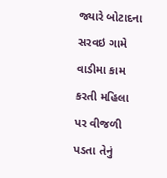જ્યારે બોટાદના સરવઇ ગામે વાડીમા કામ કરતી મહિલા પર વીજળી પડતા તેનું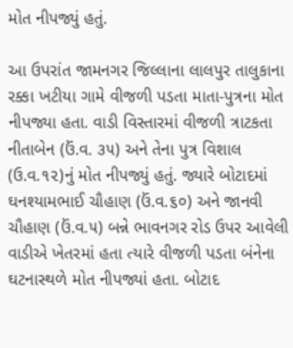મોત નીપજ્યું હતું.

આ ઉપરાંત જામનગર જિલ્લાના લાલપુર તાલુકાના રક્કા ખટીયા ગામે વીજળી પડતા માતા-પુત્રના મોત નીપજ્યા હતા. વાડી વિસ્તારમાં વીજળી ત્રાટકતા નીતાબેન (ઉં.વ. ૩૫) અને તેના પુત્ર વિશાલ (ઉ.વ.૧૨)નું મોત નીપજ્યું હતું. જ્યારે બોટાદમાં ઘનશ્યામભાઈ ચૌહાણ (ઉં.વ.૬૦) અને જાનવી ચૌહાણ (ઉં.વ.૫) બન્ને ભાવનગર રોડ ઉપર આવેલી વાડીએ ખેતરમાં હતા ત્યારે વીજળી પડતા બંનેના ઘટનાસ્થળે મોત નીપજ્યાં હતા. બોટાદ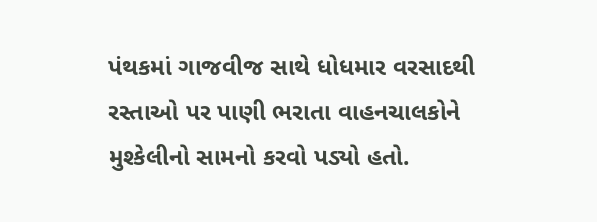પંથકમાં ગાજવીજ સાથે ધોધમાર વરસાદથી રસ્તાઓ પર પાણી ભરાતા વાહનચાલકોને મુશ્કેલીનો સામનો કરવો પડ્યો હતો.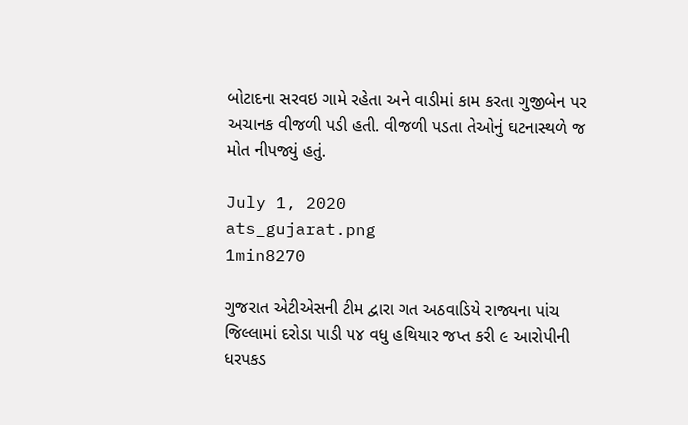બોટાદના સરવઇ ગામે રહેતા અને વાડીમાં કામ કરતા ગુજીબેન પર અચાનક વીજળી પડી હતી. વીજળી પડતા તેઓનું ઘટનાસ્થળે જ મોત નીપજ્યું હતું.

July 1, 2020
ats_gujarat.png
1min8270

ગુજરાત એટીએસની ટીમ દ્વારા ગત અઠવાડિયે રાજ્યના પાંચ જિલ્લામાં દરોડા પાડી ૫૪ વધુ હથિયાર જપ્ત કરી ૯ આરોપીની ધરપકડ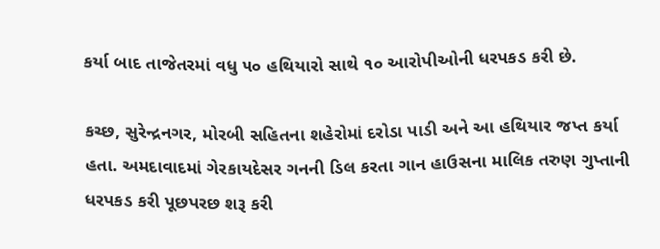કર્યા બાદ તાજેતરમાં વધુ ૫૦ હથિયારો સાથે ૧૦ આરોપીઓની ધરપકડ કરી છે.

કચ્છ, સુરેન્દ્રનગર, મોરબી સહિતના શહેરોમાં દરોડા પાડી અને આ હથિયાર જપ્ત કર્યા હતા. અમદાવાદમાં ગેરકાયદેસર ગનની ડિલ કરતા ગાન હાઉસના માલિક તરુણ ગુપ્તાની ધરપકડ કરી પૂછપરછ શરૂ કરી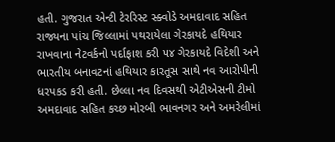હતી. ગુજરાત એન્ટી ટેરરિસ્ટ સ્ક્વોડે અમદાવાદ સહિત રાજ્યના પાંચ જિલ્લામાં પથરાયેલા ગેરકાયદે હથિયાર રાખવાના નેટવર્કનો પર્દાફાશ કરી ૫૪ ગેરકાયદે વિદેશી અને ભારતીય બનાવટનાં હથિયાર કારતૂસ સાથે નવ આરોપીની ધરપકડ કરી હતી. છેલ્લા નવ દિવસથી એટીએસની ટીમો અમદાવાદ સહિત કચ્છ મોરબી ભાવનગર અને અમરેલીમાં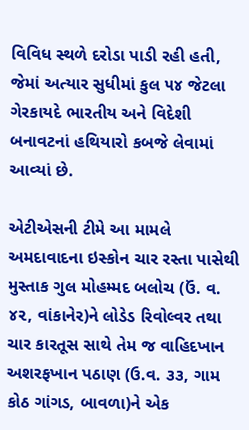વિવિધ સ્થળે દરોડા પાડી રહી હતી, જેમાં અત્યાર સુધીમાં કુલ ૫૪ જેટલા ગેરકાયદે ભારતીય અને વિદેશી બનાવટનાં હથિયારો કબજે લેવામાં આવ્યાં છે.

એટીએસની ટીમે આ મામલે અમદાવાદના ઇસ્કોન ચાર રસ્તા પાસેથી મુસ્તાક ગુલ મોહમ્મદ બલોચ (ઉં. વ. ૪૨, વાંકાનેર)ને લોડેડ રિવોલ્વર તથા ચાર કારતૂસ સાથે તેમ જ વાહિદખાન અશરફખાન પઠાણ (ઉ.વ. ૩૩, ગામ કોઠ ગાંગડ, બાવળા)ને એક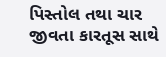પિસ્તોલ તથા ચાર જીવતા કારતૂસ સાથે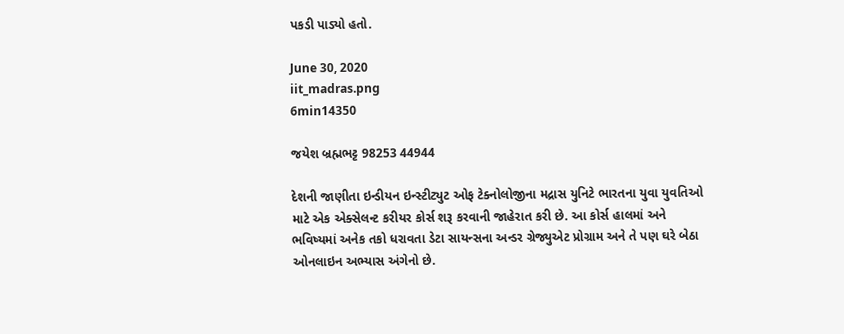પકડી પાડ્યો હતો.

June 30, 2020
iit_madras.png
6min14350

જયેશ બ્રહ્મભટ્ટ 98253 44944

દેશની જાણીતા ઇન્ડીયન ઇન્સ્ટીટ્યુટ ઓફ ટેક્નોલોજીના મદ્રાસ યુનિટે ભારતના યુવા યુવતિઓ માટે એક એક્સેલન્ટ કરીયર કોર્સ શરૂ કરવાની જાહેરાત કરી છે. આ કોર્સ હાલમાં અને ભવિષ્યમાં અનેક તકો ધરાવતા ડેટા સાયન્સના અન્ડર ગ્રેજ્યુએટ પ્રોગ્રામ અને તે પણ ઘરે બેઠા ઓનલાઇન અભ્યાસ અંગેનો છે.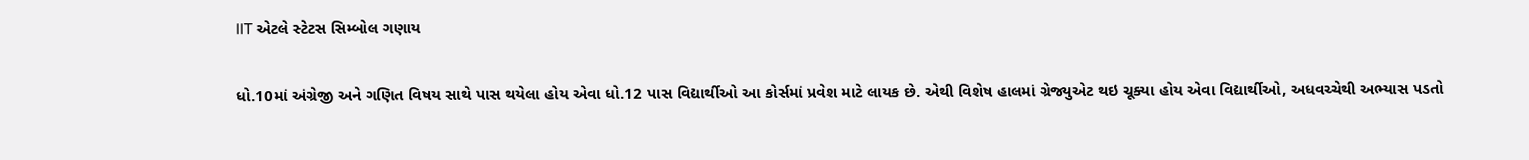IIT એટલે સ્ટેટસ સિમ્બોલ ગણાય

ધો.10માં અંગ્રેજી અને ગણિત વિષય સાથે પાસ થયેલા હોય એવા ધો.12 પાસ વિદ્યાર્થીઓ આ કોર્સમાં પ્રવેશ માટે લાયક છે. એથી વિશેષ હાલમાં ગ્રેજ્યુએટ થઇ ચૂક્યા હોય એવા વિદ્યાર્થીઓ, અધવચ્ચેથી અભ્યાસ પડતો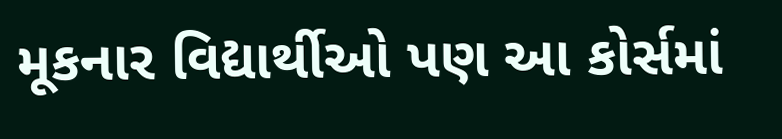મૂકનાર વિદ્યાર્થીઓ પણ આ કોર્સમાં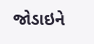જોડાઇને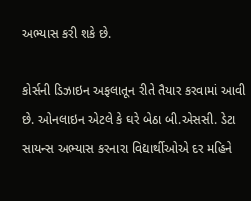અભ્યાસ કરી શકે છે.

કોર્સની ડિઝાઇન અફલાતૂન રીતે તૈયાર કરવામાં આવી છે. ઓનલાઇન એટલે કે ઘરે બેઠા બી.એસસી. ડેટા સાયન્સ અભ્યાસ કરનારા વિદ્યાર્થીઓએ દર મહિને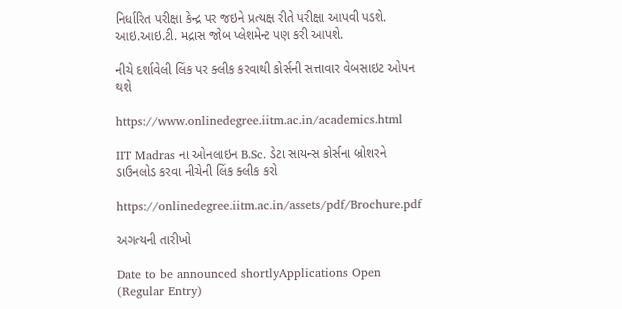નિર્ધારિત પરીક્ષા કેન્દ્ર પર જઇને પ્રત્યક્ષ રીતે પરીક્ષા આપવી પડશે. આઇ.આઇ.ટી. મદ્રાસ જોબ પ્લેશમેન્ટ પણ કરી આપશે.

નીચે દર્શાવેલી લિંક પર ક્લીક કરવાથી કોર્સની સત્તાવાર વેબસાઇટ ઓપન થશે

https://www.onlinedegree.iitm.ac.in/academics.html

IIT Madras ના ઓનલાઇન B.Sc. ડેટા સાયન્સ કોર્સના બ્રોશરને ડાઉનલોડ કરવા નીચેની લિંક ક્લીક કરો

https://onlinedegree.iitm.ac.in/assets/pdf/Brochure.pdf

અગત્યની તારીખો

Date to be announced shortlyApplications Open (Regular Entry)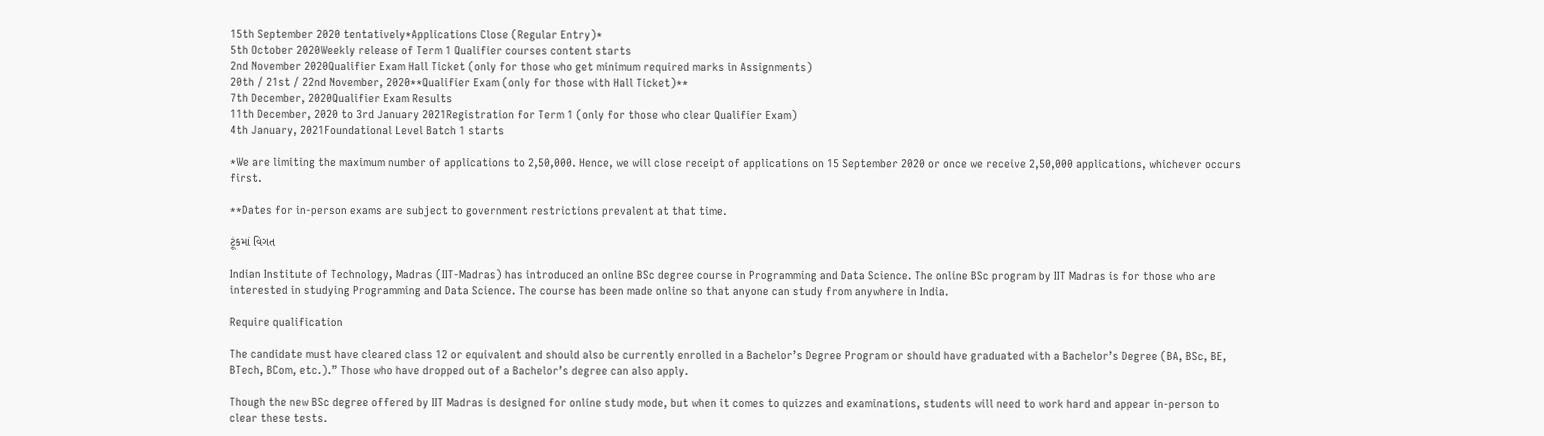15th September 2020 tentatively*Applications Close (Regular Entry)*
5th October 2020Weekly release of Term 1 Qualifier courses content starts
2nd November 2020Qualifier Exam Hall Ticket (only for those who get minimum required marks in Assignments)
20th / 21st / 22nd November, 2020**Qualifier Exam (only for those with Hall Ticket)**
7th December, 2020Qualifier Exam Results
11th December, 2020 to 3rd January 2021Registration for Term 1 (only for those who clear Qualifier Exam)
4th January, 2021Foundational Level Batch 1 starts

*We are limiting the maximum number of applications to 2,50,000. Hence, we will close receipt of applications on 15 September 2020 or once we receive 2,50,000 applications, whichever occurs first.

**Dates for in-person exams are subject to government restrictions prevalent at that time.

ટૂંકમાં વિગત

Indian Institute of Technology, Madras (IIT-Madras) has introduced an online BSc degree course in Programming and Data Science. The online BSc program by IIT Madras is for those who are interested in studying Programming and Data Science. The course has been made online so that anyone can study from anywhere in India.

Require qualification

The candidate must have cleared class 12 or equivalent and should also be currently enrolled in a Bachelor’s Degree Program or should have graduated with a Bachelor’s Degree (BA, BSc, BE, BTech, BCom, etc.).” Those who have dropped out of a Bachelor’s degree can also apply.

Though the new BSc degree offered by IIT Madras is designed for online study mode, but when it comes to quizzes and examinations, students will need to work hard and appear in-person to clear these tests.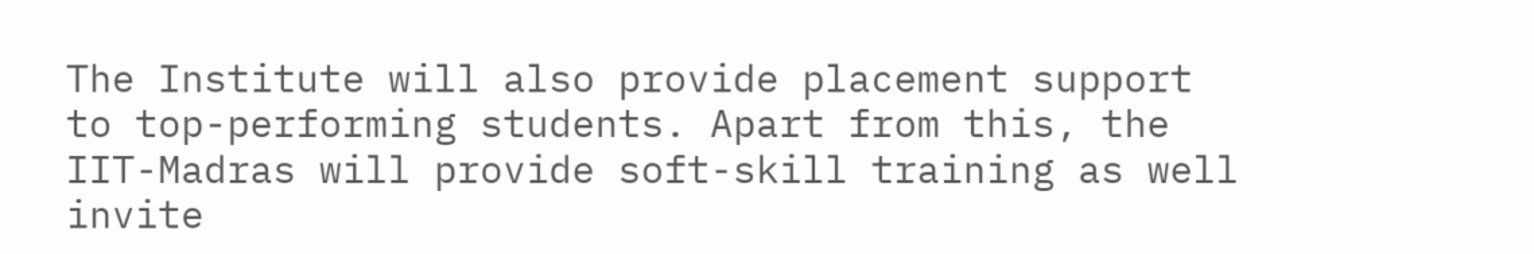The Institute will also provide placement support to top-performing students. Apart from this, the IIT-Madras will provide soft-skill training as well invite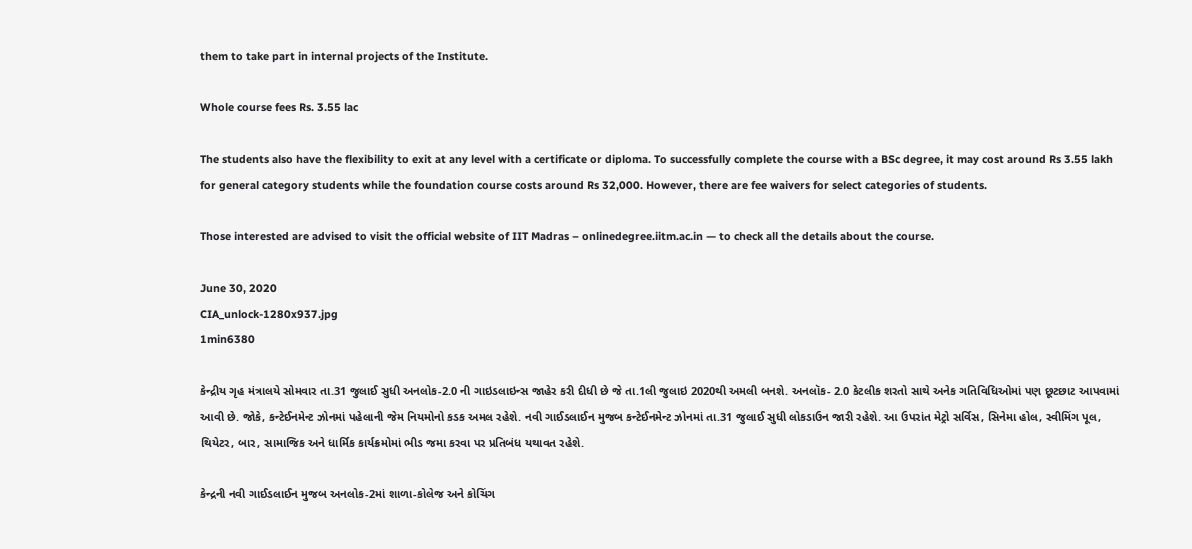them to take part in internal projects of the Institute.

Whole course fees Rs. 3.55 lac

The students also have the flexibility to exit at any level with a certificate or diploma. To successfully complete the course with a BSc degree, it may cost around Rs 3.55 lakh for general category students while the foundation course costs around Rs 32,000. However, there are fee waivers for select categories of students.

Those interested are advised to visit the official website of IIT Madras – onlinedegree.iitm.ac.in — to check all the details about the course.

June 30, 2020
CIA_unlock-1280x937.jpg
1min6380

કેન્દ્રીય ગૃહ મંત્રાલયે સોમવાર તા.31 જુલાઈ સુધી અનલોક-2.0 ની ગાઇડલાઇન્સ જાહેર કરી દીધી છે જે તા.1લી જુલાઇ 2020થી અમલી બનશે. અનલૉક- 2.0 કેટલીક શરતો સાથે અનેક ગતિવિધિઓમાં પણ છૂટછાટ આપવામાં આવી છે. જોકે, કન્ટેઈનમેન્ટ ઝોનમાં પહેલાની જેમ નિયમોનો કડક અમલ રહેશે. નવી ગાઈડલાઈન મુજબ કન્ટેઈનમેન્ટ ઝોનમાં તા.31 જુલાઈ સુધી લોકડાઉન જારી રહેશે. આ ઉપરાંત મેટ્રો સર્વિસ, સિનેમા હોલ, સ્વીમિંગ પૂલ, થિયેટર, બાર, સામાજિક અને ધાર્મિક કાર્યક્રમોમાં ભીડ જમા કરવા પર પ્રતિબંધ યથાવત રહેશે.

કેન્દ્રની નવી ગાઈડલાઈન મુજબ અનલોક-2માં શાળા-કોલેજ અને કોચિંગ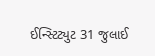ઈન્સ્ટિટ્યુટ 31 જુલાઈ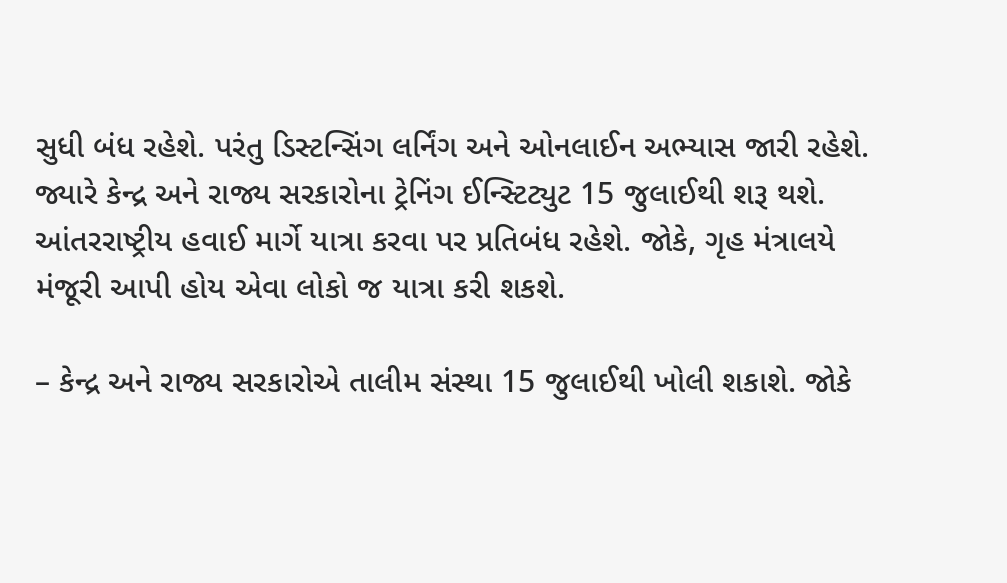સુધી બંધ રહેશે. પરંતુ ડિસ્ટન્સિંગ લર્નિંગ અને ઓનલાઈન અભ્યાસ જારી રહેશે. જ્યારે કેન્દ્ર અને રાજ્ય સરકારોના ટ્રેનિંગ ઈન્સ્ટિટ્યુટ 15 જુલાઈથી શરૂ થશે. આંતરરાષ્ટ્રીય હવાઈ માર્ગે યાત્રા કરવા પર પ્રતિબંધ રહેશે. જોકે, ગૃહ મંત્રાલયે મંજૂરી આપી હોય એવા લોકો જ યાત્રા કરી શકશે.

– કેન્દ્ર અને રાજ્ય સરકારોએ તાલીમ સંસ્થા 15 જુલાઈથી ખોલી શકાશે. જોકે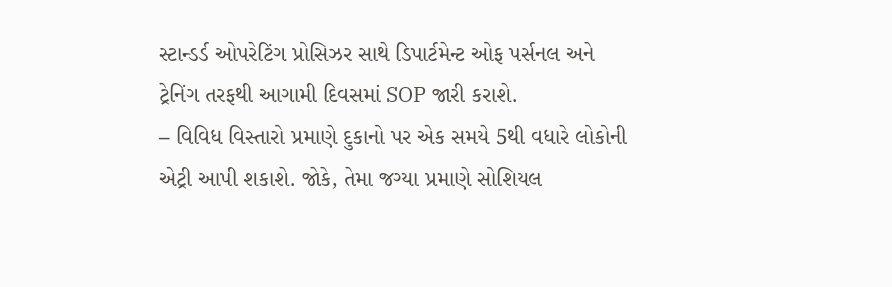સ્ટાન્ડર્ડ ઓપરેટિંગ પ્રોસિઝર સાથે ડિપાર્ટમેન્ટ ઓફ પર્સનલ અને ટ્રેનિંગ તરફથી આગામી દિવસમાં SOP જારી કરાશે.
– વિવિધ વિસ્તારો પ્રમાણે દુકાનો પર એક સમયે 5થી વધારે લોકોની એટ્રી આપી શકાશે. જોકે, તેમા જગ્યા પ્રમાણે સોશિયલ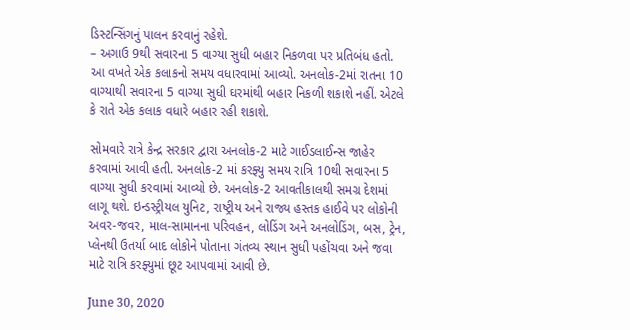ડિસ્ટન્સિંગનું પાલન કરવાનું રહેશે.
– અગાઉ 9થી સવારના 5 વાગ્યા સુધી બહાર નિકળવા પર પ્રતિબંધ હતો. આ વખતે એક કલાકનો સમય વધારવામાં આવ્યો. અનલોક-2માં રાતના 10 વાગ્યાથી સવારના 5 વાગ્યા સુધી ઘરમાંથી બહાર નિકળી શકાશે નહીં. એટલે કે રાતે એક કલાક વધારે બહાર રહી શકાશે.

સોમવારે રાત્રે કેન્દ્ર સરકાર દ્વારા અનલોક-2 માટે ગાઈડલાઈન્સ જાહેર કરવામાં આવી હતી. અનલોક-2 માં કરફ્યુ સમય રાત્રિ 10થી સવારના 5 વાગ્યા સુધી કરવામાં આવ્યો છે. અનલોક-2 આવતીકાલથી સમગ્ર દેશમાં લાગૂ થશે. ઇન્ડસ્ટ્રીયલ યુનિટ, રાષ્ટ્રીય અને રાજ્ય હસ્તક હાઈવે પર લોકોની અવર-જવર, માલ-સામાનના પરિવહન, લોડિંગ અને અનલોડિંગ, બસ, ટ્રેન, પ્લેનથી ઉતર્યા બાદ લોકોને પોતાના ગંતવ્ય સ્થાન સુધી પહોંચવા અને જવા માટે રાત્રિ કરફ્યુમાં છૂટ આપવામાં આવી છે.

June 30, 2020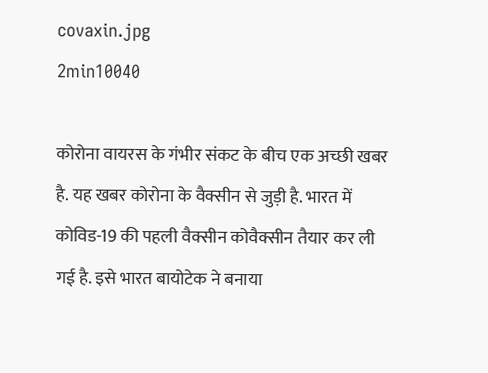covaxin.jpg
2min10040

कोरोना वायरस के गंभीर संकट के बीच एक अच्छी खबर है. यह खबर कोरोना के वैक्सीन से जुड़ी है. भारत में कोविड-19 की पहली वैक्सीन कोवैक्सीन तैयार कर ली गई है. इसे भारत बायोटेक ने बनाया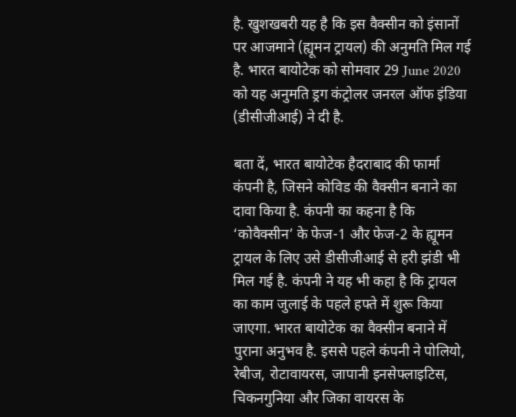है. खुशखबरी यह है कि इस वैक्सीन को इंसानों पर आजमाने (ह्यूमन ट्रायल) की अनुमति मिल गई है. भारत बायोटेक को सोमवार 29 June 2020 को यह अनुमति ड्रग कंट्रोलर जनरल ऑफ इंडिया (डीसीजीआई) ने दी है.

बता दें, भारत बायोटेक हैदराबाद की फार्मा कंपनी है, जिसने कोविड की वैक्सीन बनाने का दावा किया है. कंपनी का कहना है कि ‘कोवैक्सीन’ के फेज-1 और फेज-2 के ह्यूमन ट्रायल के लिए उसे डीसीजीआई से हरी झंडी भी मिल गई है. कंपनी ने यह भी कहा है कि ट्रायल का काम जुलाई के पहले हफ्ते में शुरू किया जाएगा. भारत बायोटेक का वैक्सीन बनाने में पुराना अनुभव है. इससे पहले कंपनी ने पोलियो, रेबीज, रोटावायरस, जापानी इनसेफ्लाइटिस, चिकनगुनिया और जिका वायरस के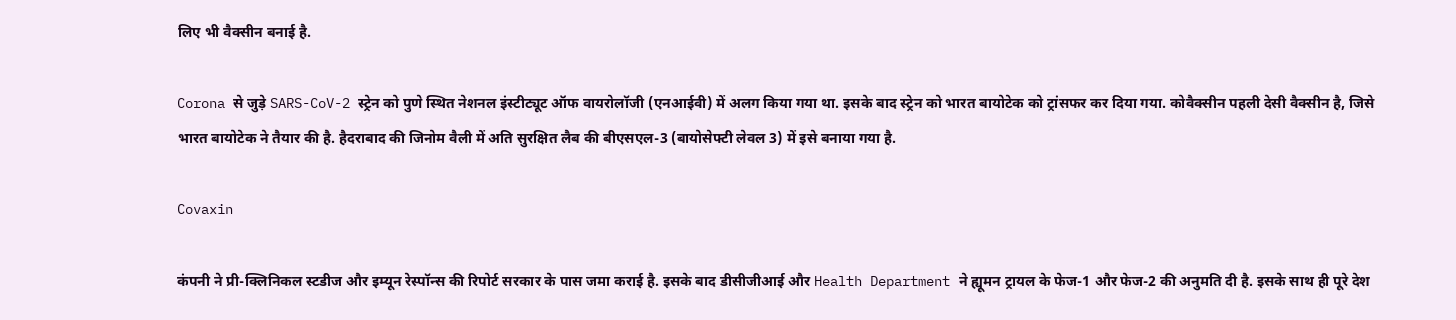लिए भी वैक्सीन बनाई है.

Corona से जुड़े SARS-CoV-2 स्ट्रेन को पुणे स्थित नेशनल इंस्टीट्यूट ऑफ वायरोलॉजी (एनआईवी) में अलग किया गया था. इसके बाद स्ट्रेन को भारत बायोटेक को ट्रांसफर कर दिया गया. कोवैक्सीन पहली देसी वैक्सीन है, जिसे भारत बायोटेक ने तैयार की है. हैदराबाद की जिनोम वैली में अति सुरक्षित लैब की बीएसएल-3 (बायोसेफ्टी लेवल 3) में इसे बनाया गया है.

Covaxin

कंपनी ने प्री-क्लिनिकल स्टडीज और इम्यून रेस्पॉन्स की रिपोर्ट सरकार के पास जमा कराई है. इसके बाद डीसीजीआई और Health Department ने ह्यूमन ट्रायल के फेज-1 और फेज-2 की अनुमति दी है. इसके साथ ही पूरे देश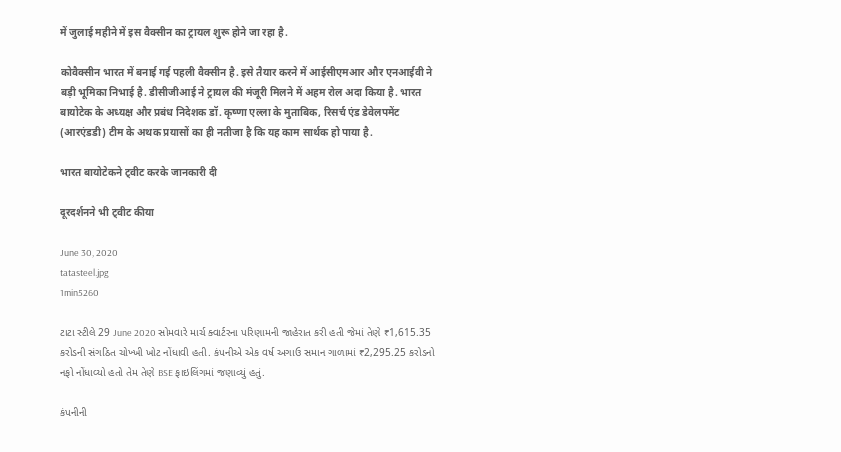में जुलाई महीने में इस वैक्सीन का ट्रायल शुरू होने जा रहा है.

कोवैक्सीन भारत में बनाई गई पहली वैक्सीन है. इसे तैयार करने में आईसीएमआर और एनआईवी ने बड़ी भूमिका निभाई है. डीसीजीआई ने ट्रायल की मंजूरी मिलने में अहम रोल अदा किया है. भारत बायोटेक के अध्यक्ष और प्रबंध निदेशक डॉ. कृष्णा एल्ला के मुताबिक, रिसर्च एंड डेवेलपमेंट (आरएंडडी) टीम के अथक प्रयासों का ही नतीजा है कि यह काम सार्थक हो पाया है.

भारत बायोटेकने ट्वीट करके जानकारी दी

दूरदर्शनने भी ट्वीट कीया

June 30, 2020
tatasteel.jpg
1min5260

ટાટા સ્ટીલે 29 June 2020 સોમવારે માર્ચ ક્વાર્ટરના પરિણામની જાહેરાત કરી હતી જેમાં તેણે ₹1,615.35 કરોડની સંગઠિત ચોખ્ખી ખોટ નોંધાવી હતી. કંપનીએ એક વર્ષ અગાઉ સમાન ગાળામાં ₹2,295.25 કરોડનો નફો નોંધાવ્યો હતો તેમ તેણે BSE ફાઇલિંગમાં જણાવ્યું હતું.

કંપનીની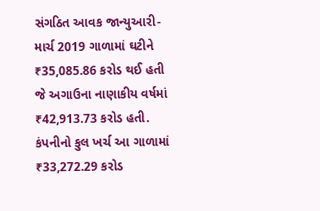સંગઠિત આવક જાન્યુઆરી-માર્ચ 2019 ગા‌ળામાં ઘટીને ₹35,085.86 કરોડ થઈ હતી જે અગાઉના નાણાકીય વર્ષમાં ₹42,913.73 કરોડ હતી. કંપનીનો કુલ ખર્ચ આ ગાળામાં ₹33,272.29 કરોડ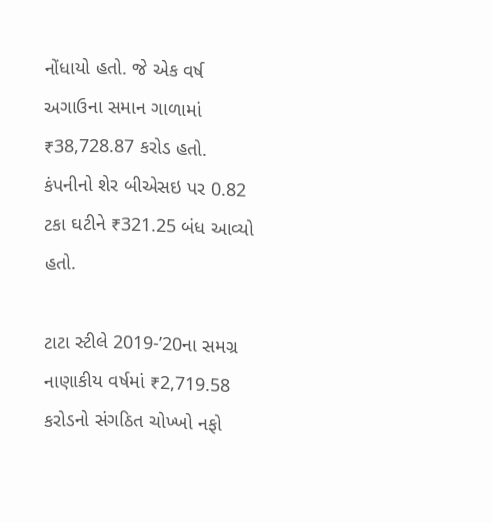નોંધાયો હતો. જે એક વર્ષ અગાઉના સમાન ગાળામાં ₹38,728.87 કરોડ હતો. કંપનીનો શેર બીએસઇ પર 0.82 ટકા ઘટીને ₹321.25 બંધ આવ્યો હતો.

ટાટા સ્ટીલે 2019-’20ના સમગ્ર નાણાકીય વર્ષમાં ₹2,719.58 કરોડનો સંગઠિત ચોખ્ખો નફો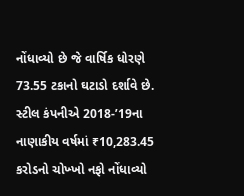નોંધાવ્યો છે જે વાર્ષિક ધોરણે 73.55 ટકાનો ઘટાડો દર્શાવે છે. સ્ટીલ કંપનીએ 2018-’19ના નાણાકીય વર્ષમાં ₹10,283.45 કરોડનો ચોખ્ખો નફો નોંધાવ્યો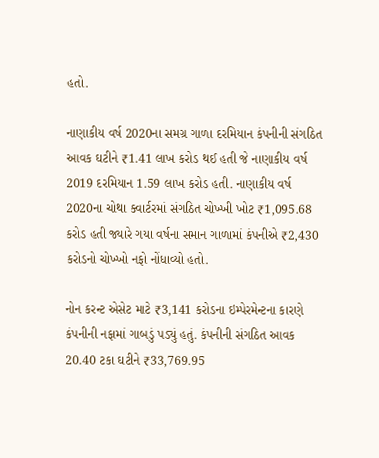હતો.

નાણાકીય વર્ષ 2020ના સમગ્ર ગાળા દરમિયાન કંપનીની સંગઠિત આવક ઘટીને ₹1.41 લાખ કરોડ થઈ હતી જે નાણાકીય વર્ષ 2019 દરમિયાન 1.59 લાખ કરોડ હતી. નાણાકીય વર્ષ 2020ના ચોથા ક્વાર્ટરમાં સંગઠિત ચોખ્ખી ખોટ ₹1,095.68 કરોડ હતી જ્યારે ગયા વર્ષના સમાન ગાળામાં કંપનીએ ₹2,430 કરોડનો ચોખ્ખો નફો નોંધાવ્યો હતો.

નોન કરન્ટ એસેટ માટે ₹3,141 કરોડના ઇમ્પેરમેન્ટના કારણે કંપનીની નફામાં ગાબડું પડ્યું હતું. કંપનીની સંગઠિત આવક 20.40 ટકા ઘટીને ₹33,769.95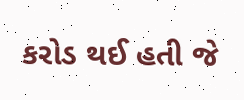કરોડ થઈ હતી જે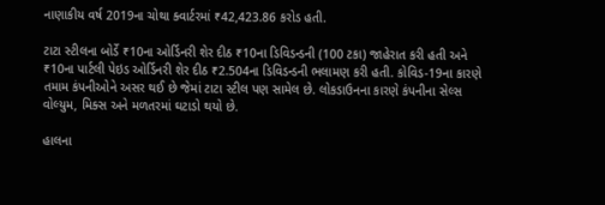નાણાકીય વર્ષ 2019ના ચોથા ક્વાર્ટરમાં ₹42,423.86 કરોડ હતી.

ટાટા સ્ટીલના બોર્ડે ₹10ના ઓર્ડિનરી શેર દીઠ ₹10ના ડિવિડન્ડની (100 ટકા) જાહેરાત કરી હતી અને ₹10ના પાર્ટલી પેઇડ ઓર્ડિનરી શેર દીઠ ₹2.504ના ડિવિડન્ડની ભલામણ કરી હતી. કોવિડ-19ના કારણે તમામ કંપનીઓને અસર થઈ છે જેમાં ટાટા સ્ટીલ પણ સામેલ છે. લોકડાઉનના કારણે કંપનીના સેલ્સ વોલ્યુમ, મિક્સ અને મળતરમાં ઘટાડો થયો છે.

હાલના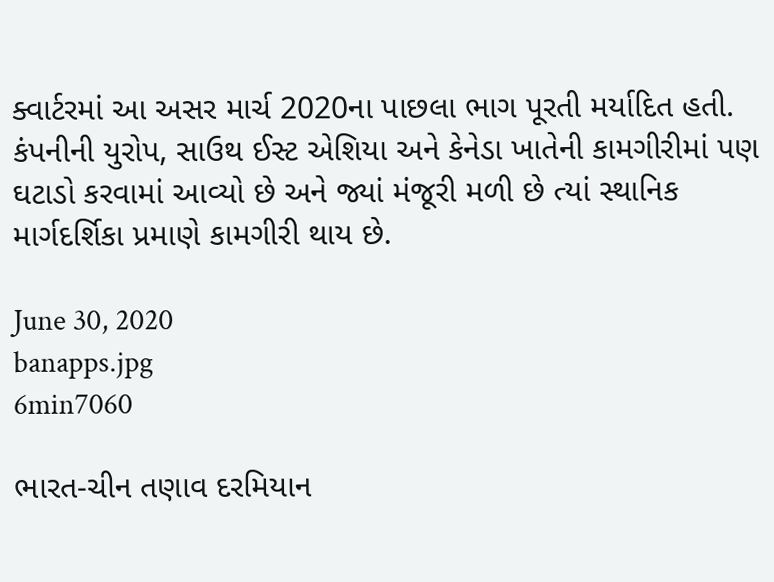ક્વાર્ટરમાં આ અસર માર્ચ 2020ના પાછલા ભાગ પૂરતી મર્યાદિત હતી. કંપનીની યુરોપ, સાઉથ ઈસ્ટ એશિયા અને કેનેડા ખાતેની કામગીરીમાં પણ ઘટાડો કરવામાં આવ્યો છે અને જ્યાં મંજૂરી મળી છે ત્યાં સ્થાનિક માર્ગદર્શિકા પ્રમાણે કામગીરી થાય છે.

June 30, 2020
banapps.jpg
6min7060

ભારત-ચીન તણાવ દરમિયાન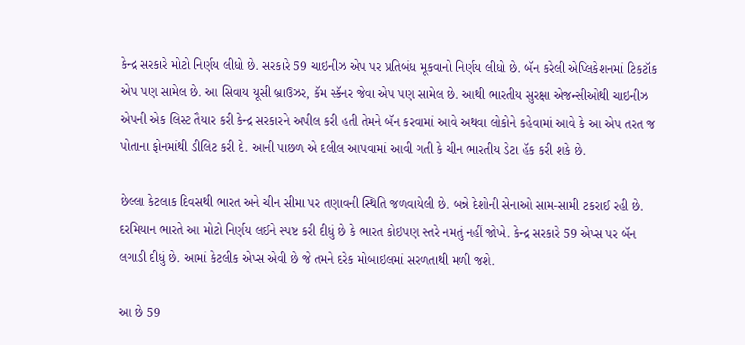કેન્દ્ર સરકારે મોટો નિર્ણય લીધો છે. સરકારે 59 ચાઇનીઝ એપ પર પ્રતિબંધ મૂકવાનો નિર્ણય લીધો છે. બૅન કરેલી એપ્લિકેશનમાં ટિકટૉક એપ પણ સામેલ છે. આ સિવાય યૂસી બ્રાઉઝર, કૅમ સ્કૅનર જેવા એપ પણ સામેલ છે. આથી ભારતીય સુરક્ષા એજન્સીઓથી ચાઇનીઝ એપની એક લિસ્ટ તૈયાર કરી કેન્દ્ર સરકારને અપીલ કરી હતી તેમને બૅન કરવામાં આવે અથવા લોકોને કહેવામાં આવે કે આ એપ તરત જ પોતાના ફોનમાંથી ડીલિટ કરી દે. આની પાછળ એ દલીલ આપવામાં આવી ગતી કે ચીન ભારતીય ડેટા હૅક કરી શકે છે.

છેલ્લા કેટલાક દિવસથી ભારત અને ચીન સીમા પર તણાવની સ્થિતિ જળવાયેલી છે. બન્ને દેશોની સેનાઓ સામ-સામી ટકરાઈ રહી છે. દરમિયાન ભારતે આ મોટો નિર્ણય લઈને સ્પષ્ટ કરી દીધું છે કે ભારત કોઇપણ સ્તરે નમતું નહીં જોખે. કેન્દ્ર સરકારે 59 એપ્સ પર બૅન લગાડી દીધું છે. આમાં કેટલીક એપ્સ એવી છે જે તમને દરેક મોબાઇલમાં સરળતાથી મળી જશે.

આ છે 59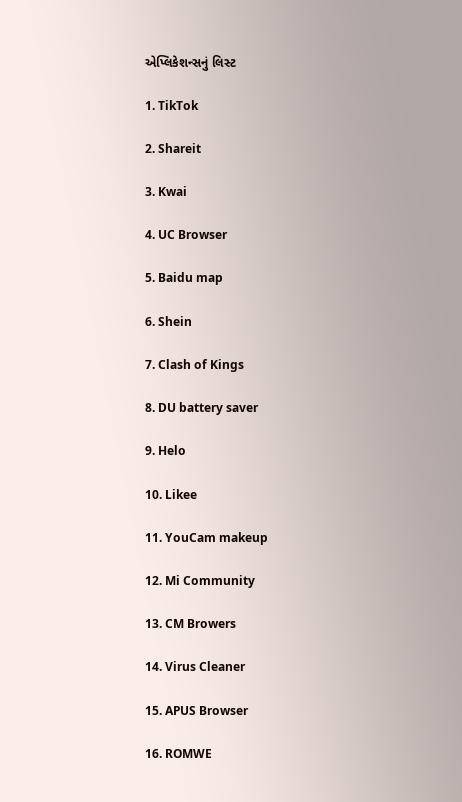એપ્લિકેશન્સનું લિસ્ટ

1. TikTok

2. Shareit

3. Kwai

4. UC Browser

5. Baidu map

6. Shein

7. Clash of Kings

8. DU battery saver

9. Helo

10. Likee

11. YouCam makeup

12. Mi Community

13. CM Browers

14. Virus Cleaner

15. APUS Browser

16. ROMWE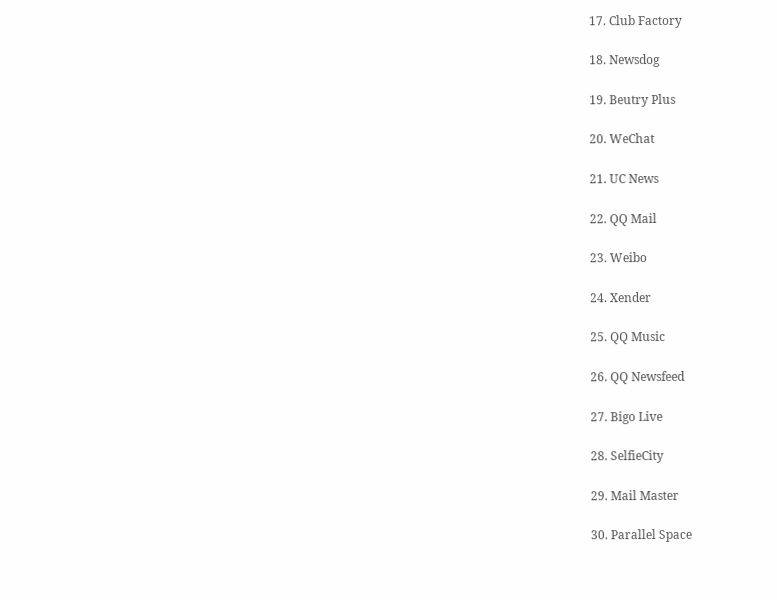17. Club Factory

18. Newsdog

19. Beutry Plus

20. WeChat

21. UC News

22. QQ Mail

23. Weibo

24. Xender

25. QQ Music

26. QQ Newsfeed

27. Bigo Live

28. SelfieCity

29. Mail Master

30. Parallel Space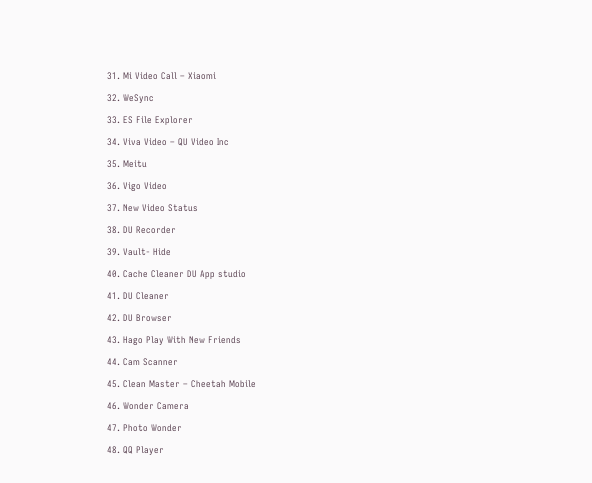31. Mi Video Call – Xiaomi

32. WeSync

33. ES File Explorer

34. Viva Video – QU Video Inc

35. Meitu

36. Vigo Video

37. New Video Status

38. DU Recorder

39. Vault- Hide

40. Cache Cleaner DU App studio

41. DU Cleaner

42. DU Browser

43. Hago Play With New Friends

44. Cam Scanner

45. Clean Master – Cheetah Mobile

46. Wonder Camera

47. Photo Wonder

48. QQ Player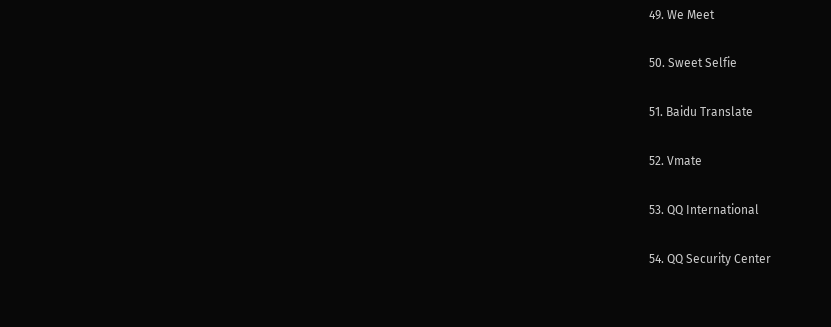49. We Meet

50. Sweet Selfie

51. Baidu Translate

52. Vmate

53. QQ International

54. QQ Security Center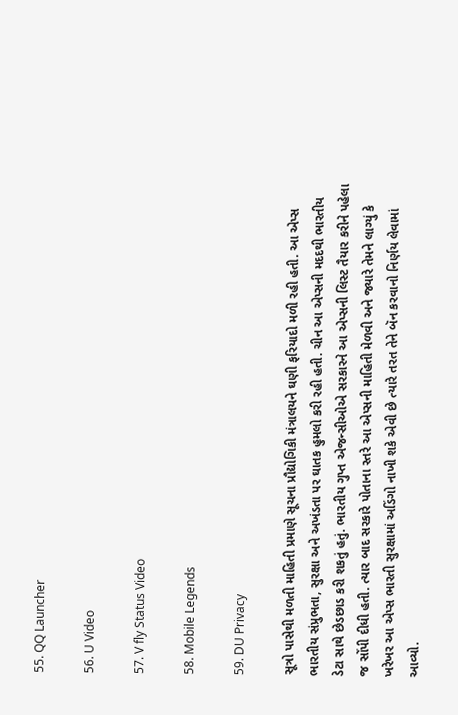55. QQ Launcher

56. U Video

57. V fly Status Video

58. Mobile Legends

59. DU Privacy

સૂત્રો પાસેથી મળતી માહિતી પ્રમાણે સૂચના પ્રૌદ્યોગિકી મંત્રાલયને ઘણી ફરિયાદો મળી રહી હતી. આ એપ્સ ભારતીય સંપ્રુભતા, સુરક્ષા અને અખંડતા પર ઘાતક હુમલો કરી રહી હતી. ચીન આ એપ્સની મદદથી ભારતીય ડેટા સાથે છેડછાડ કરી શકતું હતું. ભારતીય ગુપ્ત એજન્સીઓએ સરકારને આ એપ્સની લિસ્ટ તૈયાર કરીને પહેલા જ સોંપી દીધી હતી. ત્યાર બાદ સરકારે પોતાના સ્તરે આ એપ્સની માહિતી મેળવી અને જ્યારે તેમને લાગ્યું કે ખરેખર આ એપ્સ ભારતી સુરક્ષામાં અડિંગો નાખી શકે એવી છે ત્યારે તરત તેને બૅન કરવાનો નિર્ણય લેવામાં આવ્યો.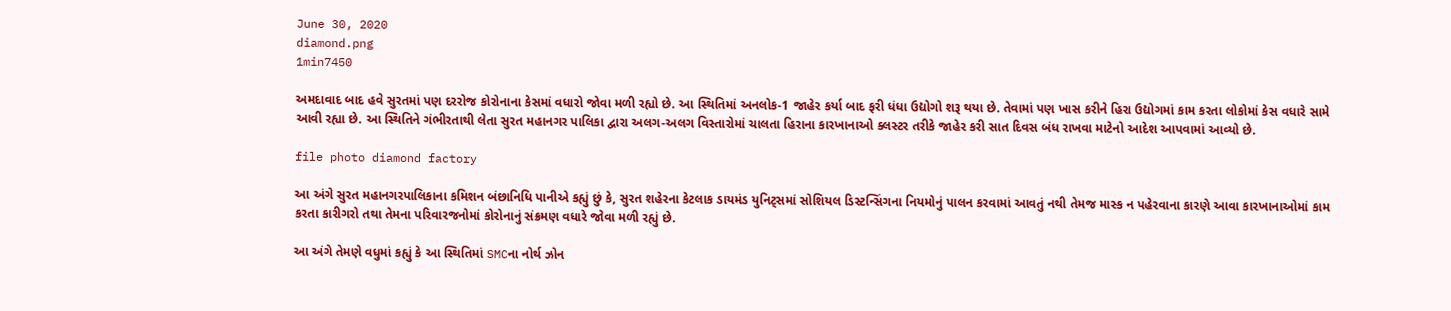June 30, 2020
diamond.png
1min7450

અમદાવાદ બાદ હવે સુરતમાં પણ દરરોજ કોરોનાના કેસમાં વધારો જોવા મળી રહ્યો છે. આ સ્થિતિમાં અનલોક-1 જાહેર કર્યા બાદ ફરી ધંધા ઉદ્યોગો શરૂ થયા છે. તેવામાં પણ ખાસ કરીને હિરા ઉદ્યોગમાં કામ કરતા લોકોમાં કેસ વધારે સામે આવી રહ્યા છે. આ સ્થિતિને ગંભીરતાથી લેતા સુરત મહાનગર પાલિકા દ્વારા અલગ-અલગ વિસ્તારોમાં ચાલતા હિરાના કારખાનાઓ ક્લસ્ટર તરીકે જાહેર કરી સાત દિવસ બંધ રાખવા માટેનો આદેશ આપવામાં આવ્યો છે.

file photo diamond factory

આ અંગે સુરત મહાનગરપાલિકાના કમિશન બંછાનિધિ પાનીએ કહ્યું છું કે, સુરત શહેરના કેટલાક ડાયમંડ યુનિટ્સમાં સોશિયલ ડિસ્ટન્સિંગના નિયમોનું પાલન કરવામાં આવતું નથી તેમજ માસ્ક ન પહેરવાના કારણે આવા કારખાનાઓમાં કામ કરતા કારીગરો તથા તેમના પરિવારજનોમાં કોરોનાનું સંક્રમણ વધારે જોવા મળી રહ્યું છે.

આ અંગે તેમણે વધુમાં કહ્યું કે આ સ્થિતિમાં SMCના નોર્થ ઝોન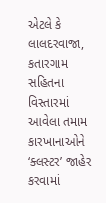એટલે કે લાલદરવાજા, કતારગામ સહિતના વિસ્તારમાં આવેલા તમામ કારખાનાઓને ‘ક્લસ્ટર’ જાહેર કરવામાં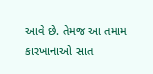આવે છે. તેમજ આ તમામ કારખાનાઓ સાત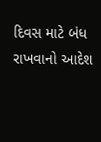દિવસ માટે બંધ રાખવાનો આદેશ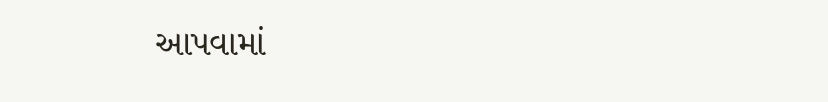આપવામાં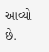આવ્યો છે.